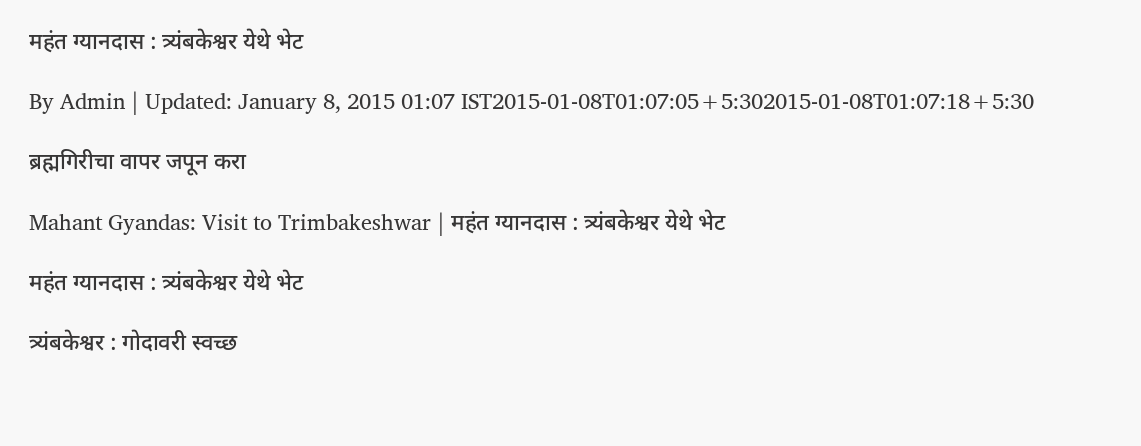महंत ग्यानदास : त्र्यंबकेश्वर येथे भेट

By Admin | Updated: January 8, 2015 01:07 IST2015-01-08T01:07:05+5:302015-01-08T01:07:18+5:30

ब्रह्मगिरीचा वापर जपून करा

Mahant Gyandas: Visit to Trimbakeshwar | महंत ग्यानदास : त्र्यंबकेश्वर येथे भेट

महंत ग्यानदास : त्र्यंबकेश्वर येथे भेट

त्र्यंबकेश्वर : गोदावरी स्वच्छ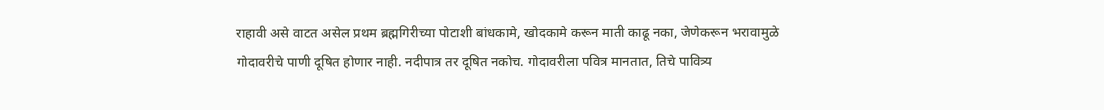राहावी असे वाटत असेल प्रथम ब्रह्मगिरीच्या पोटाशी बांधकामे, खोदकामे करून माती काढू नका, जेणेकरून भरावामुळे गोदावरीचे पाणी दूषित होणार नाही. नदीपात्र तर दूषित नकोच. गोदावरीला पवित्र मानतात, तिचे पावित्र्य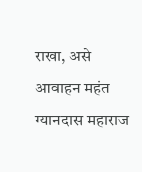राखा, असे आवाहन महंत ग्यानदास महाराज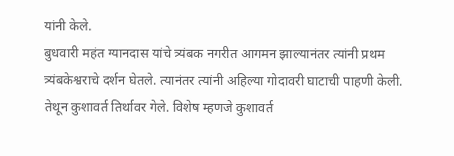यांनी केले.
बुधवारी महंत ग्यानदास यांचे त्र्यंबक नगरीत आगमन झाल्यानंतर त्यांनी प्रथम त्र्यंबकेश्वराचे दर्शन घेतले. त्यानंतर त्यांनी अहिल्या गोदावरी घाटाची पाहणी केली. तेथून कुशावर्त तिर्थावर गेले. विशेष म्हणजे कुशावर्त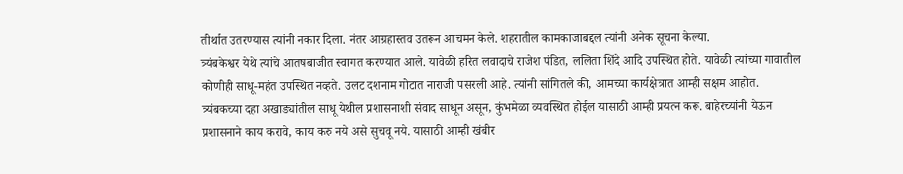तीर्थात उतरण्यास त्यांनी नकार दिला. नंतर आग्रहास्तव उतरून आचमन केले. शहरातील कामकाजाबद्दल त्यांनी अनेक सूचना केल्या.
त्र्यंबकेश्वर येथे त्यांचे आतषबाजीत स्वागत करण्यात आले. यावेळी हरित लवादाचे राजेश पंडित, ललिता शिंदे आदि उपस्थित होते. यावेळी त्यांच्या गावातील कोणीही साधू-महंत उपस्थित नव्हते. उलट दशनाम गोटात नाराजी पसरली आहे. त्यांनी सांगितले की, आमच्या कार्यक्षेत्रात आम्ही सक्षम आहोत.
त्र्यंबकच्या दहा अखाड्यांतील साधू येथील प्रशासनाशी संवाद साधून असून, कुंभमेळा व्यवस्थित होईल यासाठी आम्ही प्रयत्न करू. बाहेरच्यांनी येऊन प्रशासनाने काय करावे, काय करु नये असे सुचवू नये. यासाठी आम्ही खंबीर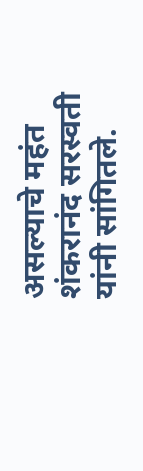असल्याचे महंत शंकरानंद सरस्वती यांनी सांगितले.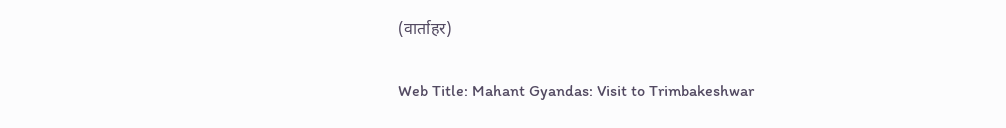(वार्ताहर)

Web Title: Mahant Gyandas: Visit to Trimbakeshwar